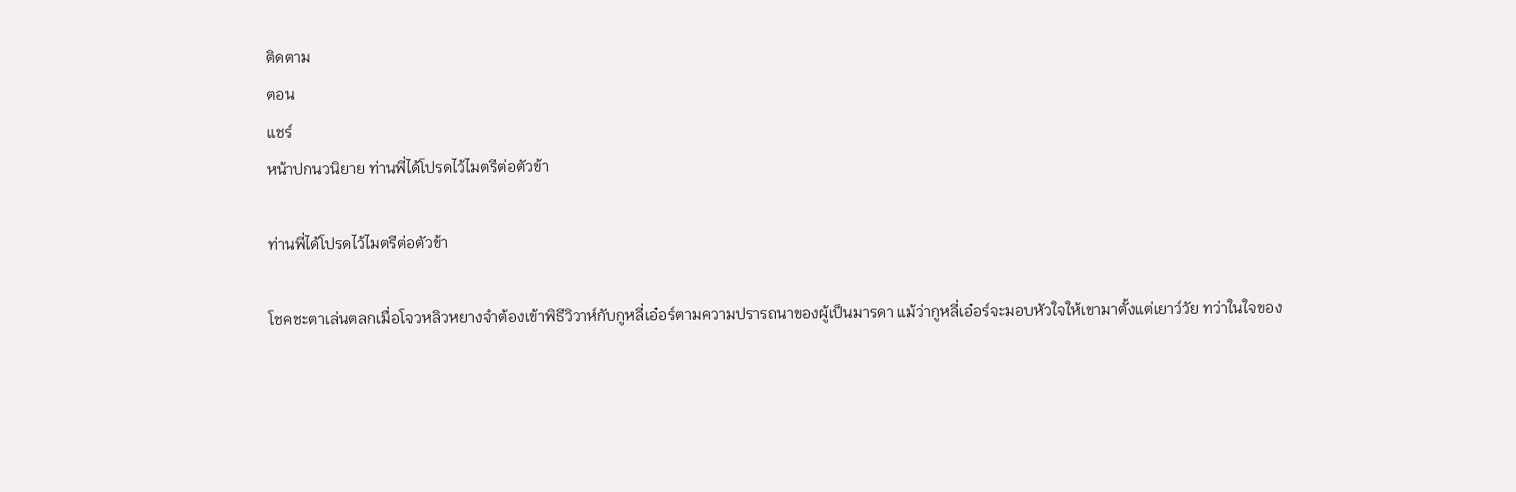ติดตาม
ตอน
แชร์
หน้าปกนวนิยาย ท่านพี่ได้โปรดไว้ไมตรีต่อตัวข้า

ท่านพี่ได้โปรดไว้ไมตรีต่อตัวข้า

โชคชะตาเล่นตลกเมื่อโจวหลิวหยางจำต้องเข้าพิธีวิวาห์กับกูหลี่เอ๋อร์ตามความปรารถนาของผู้เป็นมารดา แม้ว่ากูหลี่เอ๋อร์จะมอบหัวใจให้เขามาตั้งแต่เยาว์วัย ทว่าในใจของ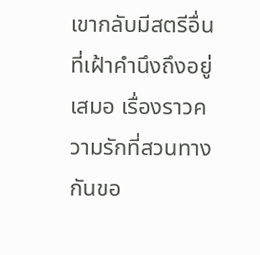เขากลับมีสตรีอื่นที่เฝ้าคำนึงถึงอยู่เสมอ เรื่องราวความรักที่สวนทางกันขอ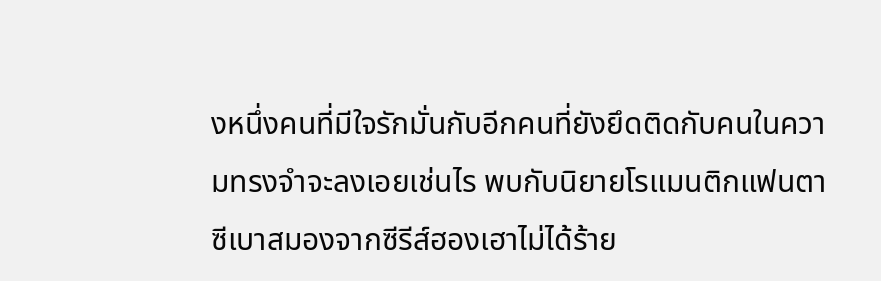งหนึ่งคนที่มีใจรักมั่นกับอีกคนที่ยังยึดติดกับคนในความทรงจำจะลงเอยเช่นไร พบกับนิยายโรแมนติกแฟนตาซีเบาสมองจากซีรีส์ฮองเฮาไม่ได้ร้าย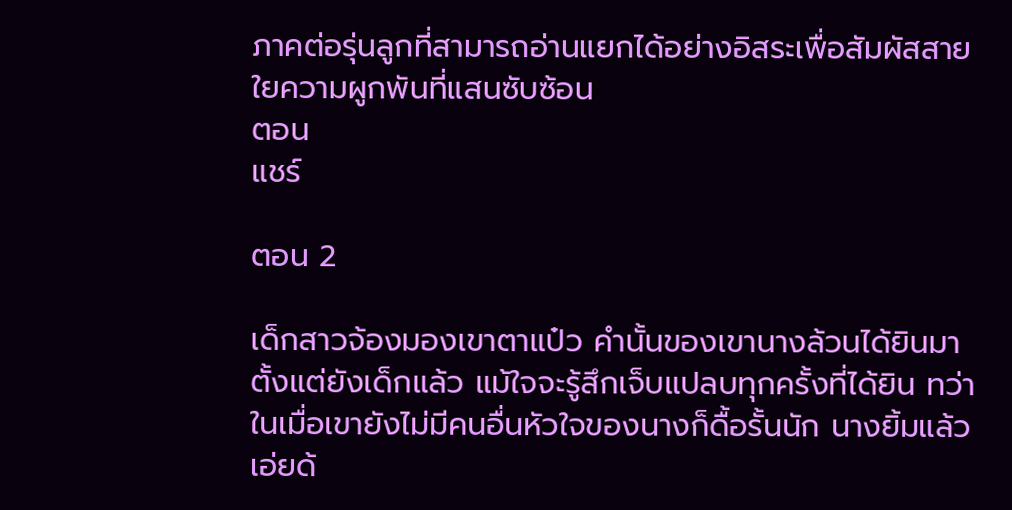ภาคต่อรุ่นลูกที่สามารถอ่านแยกได้อย่างอิสระเพื่อสัมผัสสายใยความผูกพันที่แสนซับซ้อน
ตอน
แชร์

ตอน 2

เด็กสาวจ้องมองเขาตาแป๋ว คำนั้นของเขานางล้วนได้ยินมาตั้งแต่ยังเด็กแล้ว แม้ใจจะรู้สึกเจ็บแปลบทุกครั้งที่ได้ยิน ทว่าในเมื่อเขายังไม่มีคนอื่นหัวใจของนางก็ดื้อรั้นนัก นางยิ้มแล้วเอ่ยด้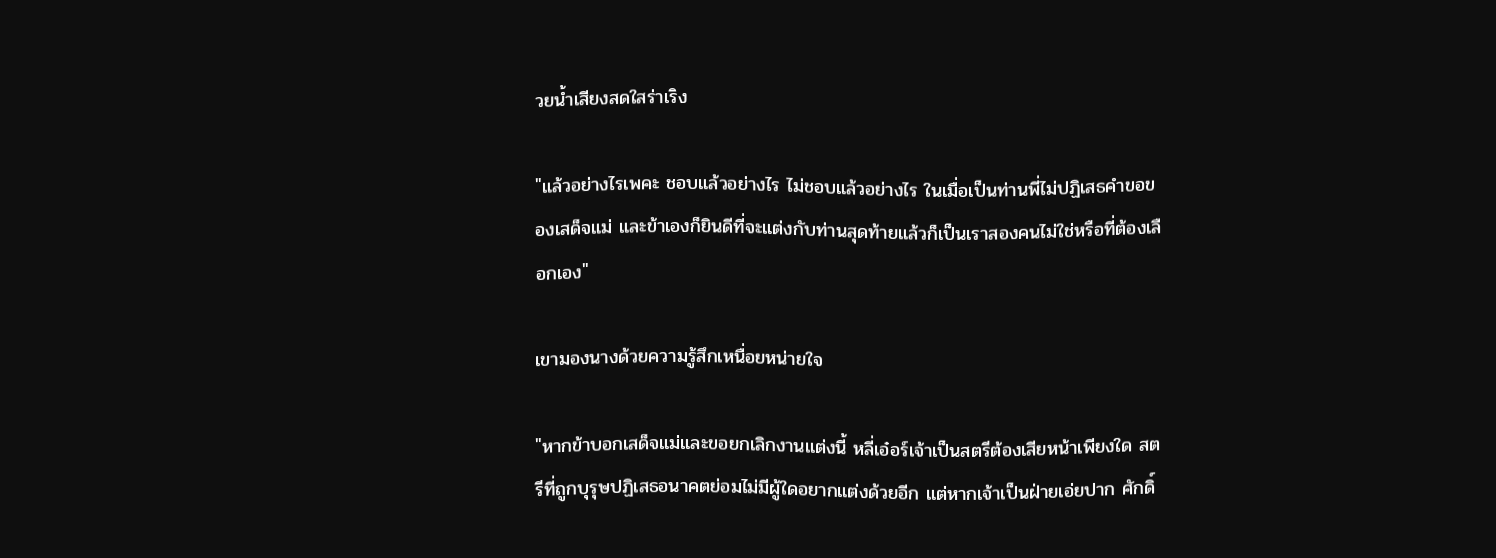วยน้ำเสียงสดใสร่าเริง

"แล้วอย่างไรเพคะ ชอบแล้วอย่างไร ไม่ชอบแล้วอย่างไร ในเมื่อเป็นท่านพี่ไม่ปฏิเสธคำขอของเสด็จแม่ และข้าเองก็ยินดีที่จะแต่งกับท่านสุดท้ายแล้วก็เป็นเราสองคนไม่ใช่หรือที่ต้องเลือกเอง"

เขามองนางด้วยความรู้สึกเหนื่อยหน่ายใจ

"หากข้าบอกเสด็จแม่และขอยกเลิกงานแต่งนี้ หลี่เอ๋อร์เจ้าเป็นสตรีต้องเสียหน้าเพียงใด สตรีที่ถูกบุรุษปฏิเสธอนาคตย่อมไม่มีผู้ใดอยากแต่งด้วยอีก แต่หากเจ้าเป็นฝ่ายเอ่ยปาก ศักดิ์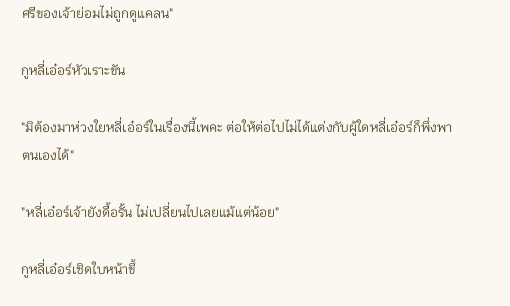ศรีของเจ้าย่อมไม่ถูกดูแคลน"

กูหลี่เอ๋อร์หัวเราะขัน

"มิต้องมาห่วงใยหลี่เอ๋อร์ในเรื่องนี้เพคะ ต่อให้ต่อไปไม่ได้แต่งกับผู้ใดหลี่เอ๋อร์ก็พึ่งพาตนเองได้"

"หลี่เอ๋อร์เจ้ายังดื้อรั้น ไม่เปลี่ยนไปเลยแม้แต่น้อย"

กูหลี่เอ๋อร์เชิดใบหน้าขึ้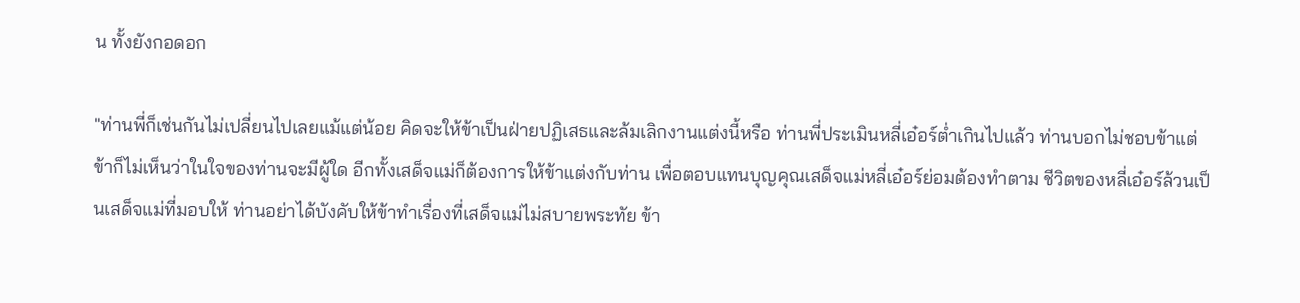น ทั้งยังกอดอก

"ท่านพี่ก็เช่นกันไม่เปลี่ยนไปเลยแม้แต่น้อย คิดจะให้ข้าเป็นฝ่ายปฏิเสธและล้มเลิกงานแต่งนี้หรือ ท่านพี่ประเมินหลี่เอ๋อร์ต่ำเกินไปแล้ว ท่านบอกไม่ชอบข้าแต่ข้าก็ไม่เห็นว่าในใจของท่านจะมีผู้ใด อีกทั้งเสด็จแม่ก็ต้องการให้ข้าแต่งกับท่าน เพื่อตอบแทนบุญคุณเสด็จแม่หลี่เอ๋อร์ย่อมต้องทำตาม ชีวิตของหลี่เอ๋อร์ล้วนเป็นเสด็จแม่ที่มอบให้ ท่านอย่าได้บังคับให้ข้าทำเรื่องที่เสด็จแม่ไม่สบายพระทัย ข้า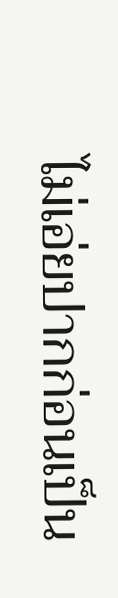ไม่เอ่ยปากก่อนเป็น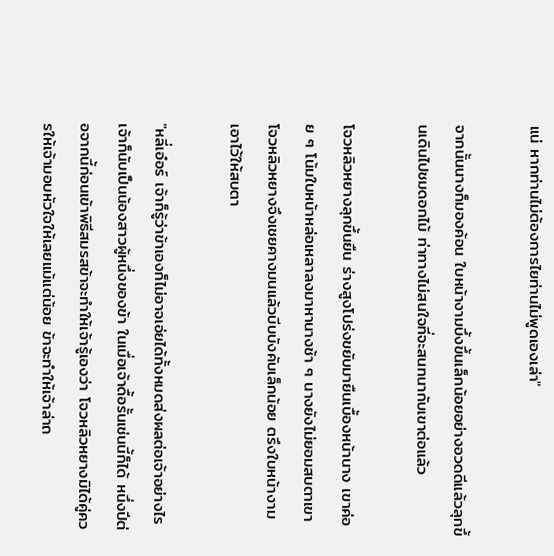แน่ หากท่านไม่ต้องการไยท่านไม่พูดเองเล่า"

จากนั้นนางก็มองค้อน ใบหน้างามบึ้งขึ้นเล็กน้อยอย่างอวดดีแล้วลุกขึ้นเดินไปชมดอกไม้ ท่าทางไม่สนใจที่จะสนทนากับเขาต่อแล้ว

โจวหลิวหยางลุกขึ้นยืน ร่างสูงโปร่งขยับมายืนเบื้องหน้านาง เขาค่อย ๆ โน้มใบหน้าหล่อเหลาลงมาหานางช้า ๆ นางยังไม่ยอมสบตาเขา โจวหลิวหยางจึงเชยคางมนแล้วบีบบังคับเล็กน้อย ตรึงใบหน้างามเอาไว้ให้สบตา

"หลี่เอ๋อร์ เจ้าก็รู้ว่าข้าเองก็ไม่อาจเอ่ยได้ทั้งหมดส่งผลต่อเจ้าอย่างไรเจ้าก็นับเป็นน้องสาวผู้หนึ่งของข้า ในเมื่อเจ้าดื้อรั้นเช่นนี้ก็ได้ หนึ่งปีต่อจากนี้ก่อนเข้าพิธีสมรสข้าจะทำให้เจ้ารู้เองว่า โจวหลิวหยางมิได้คู่ควรให้เจ้ามอบหัวใจให้เลยแม้แต่น้อย ข้าจะทำให้เจ้าล่าถ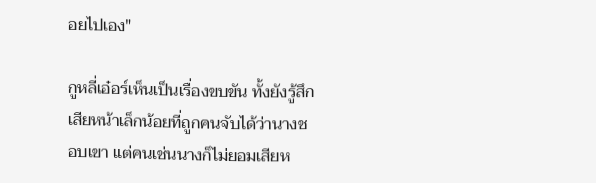อยไปเอง"

กูหลี่เอ๋อร์เห็นเป็นเรื่องขบขัน ทั้งยังรู้สึกเสียหน้าเล็กน้อยที่ถูกคนจับได้ว่านางชอบเขา แต่คนเช่นนางก็ไม่ยอมเสียห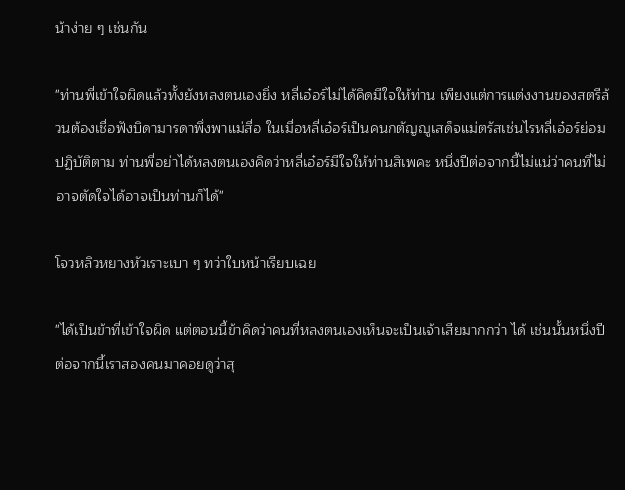น้าง่าย ๆ เช่นกัน

"ท่านพี่เข้าใจผิดแล้วทั้งยังหลงตนเองยิ่ง หลี่เอ๋อร์ไม่ได้คิดมีใจให้ท่าน เพียงแต่การแต่งงานของสตรีล้วนต้องเชื่อฟังบิดามารดาพึ่งพาแม่สื่อ ในเมื่อหลี่เอ๋อร์เป็นคนกตัญญูเสด็จแม่ตรัสเช่นไรหลี่เอ๋อร์ย่อมปฏิบัติตาม ท่านพี่อย่าได้หลงตนเองคิดว่าหลี่เอ๋อร์มีใจให้ท่านสิเพคะ หนึ่งปีต่อจากนี้ไม่แน่ว่าคนที่ไม่อาจตัดใจได้อาจเป็นท่านก็ได้"

โจวหลิวหยางหัวเราะเบา ๆ ทว่าใบหน้าเรียบเฉย

"ได้เป็นข้าที่เข้าใจผิด แต่ตอนนี้ข้าคิดว่าคนที่หลงตนเองเห็นจะเป็นเจ้าเสียมากกว่า ได้ เช่นนั้นหนึ่งปีต่อจากนี้เราสองคนมาคอยดูว่าสุ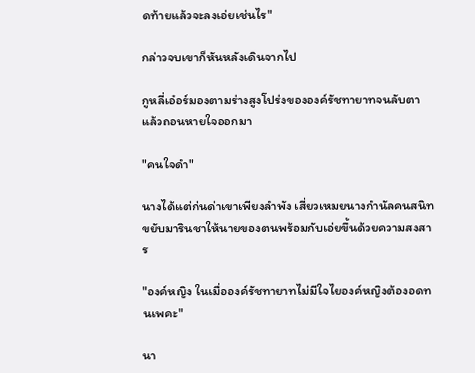ดท้ายแล้วจะลงเอ่ยเช่นไร"

กล่าวจบเขาก็หันหลังเดินจากไป

กูหลี่เอ๋อร์มองตามร่างสูงโปร่งขององค์รัชทายาทจนลับตาแล้วถอนหายใจออกมา

"คนใจดำ"

นางได้แต่ก่นด่าเขาเพียงลำพัง เสี่ยวเหมยนางกำนัลคนสนิทขยับมารินชาให้นายของตนพร้อมกับเอ่ยขึ้นด้วยความสงสาร

"องค์หญิง ในเมื่อองค์รัชทายาทไม่มีใจไยองค์หญิงต้องอดทนเพคะ"

นา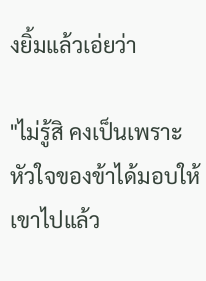งยิ้มแล้วเอ่ยว่า

"ไม่รู้สิ คงเป็นเพราะหัวใจของข้าได้มอบให้เขาไปแล้ว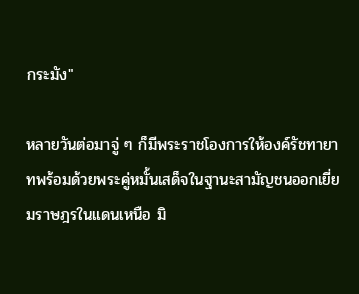กระมัง"

หลายวันต่อมาจู่ ๆ ก็มีพระราชโองการให้องค์รัชทายาทพร้อมด้วยพระคู่หมั้นเสด็จในฐานะสามัญชนออกเยี่ยมราษฎรในแดนเหนือ มิ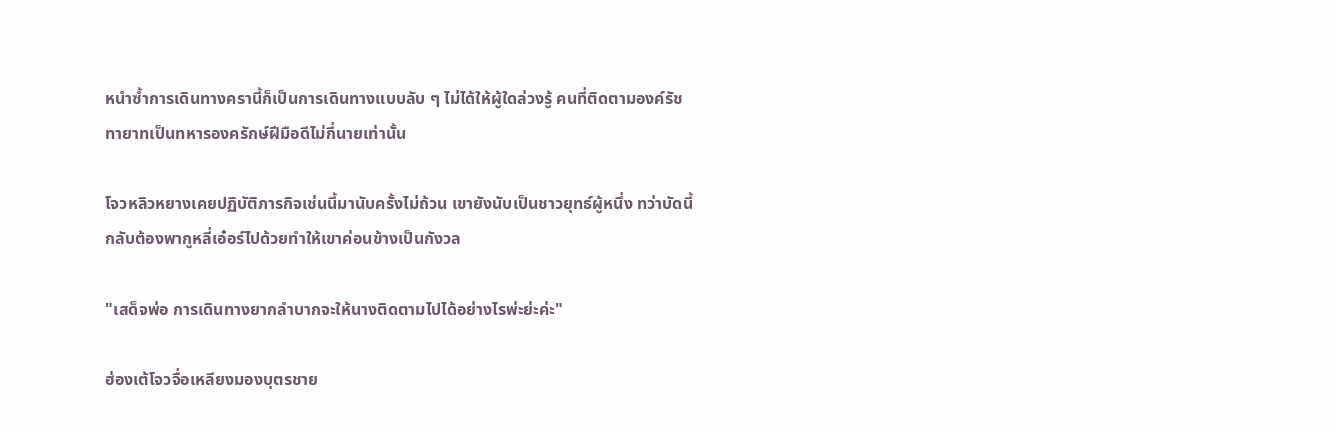หนำซ้ำการเดินทางครานี้ก็เป็นการเดินทางแบบลับ ๆ ไม่ได้ให้ผู้ใดล่วงรู้ คนที่ติดตามองค์รัชทายาทเป็นทหารองครักษ์ฝีมือดีไม่กี่นายเท่านั้น

โจวหลิวหยางเคยปฏิบัติภารกิจเช่นนี้มานับครั้งไม่ถ้วน เขายังนับเป็นชาวยุทธ์ผู้หนึ่ง ทว่าบัดนี้กลับต้องพากูหลี่เอ๋อร์ไปด้วยทำให้เขาค่อนข้างเป็นกังวล

"เสด็จพ่อ การเดินทางยากลำบากจะให้นางติดตามไปได้อย่างไรพ่ะย่ะค่ะ"

ฮ่องเต้โจวจื่อเหลียงมองบุตรชาย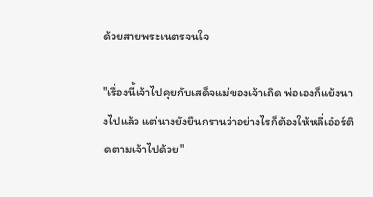ด้วยสายพระเนตรจนใจ

"เรื่องนี้เจ้าไปคุยกับเสด็จแม่ของเจ้าเถิด พ่อเองก็แย้งนางไปแล้ว แต่นางยังยืนกรานว่าอย่างไรก็ต้องให้หลี่เอ๋อร์ติดตามเจ้าไปด้วย"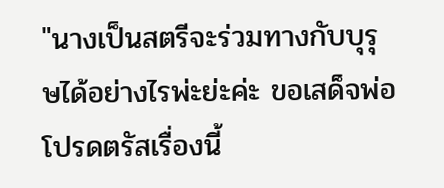"นางเป็นสตรีจะร่วมทางกับบุรุษได้อย่างไรพ่ะย่ะค่ะ ขอเสด็จพ่อโปรดตรัสเรื่องนี้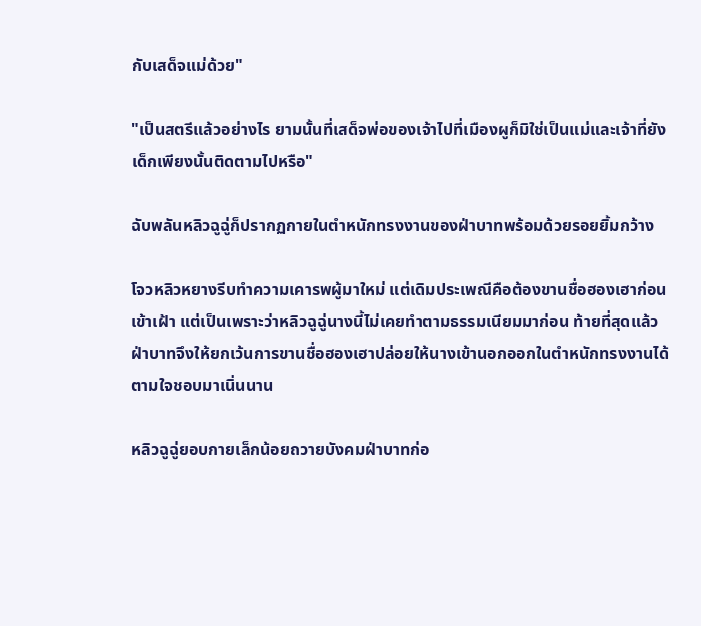กับเสด็จแม่ด้วย"

"เป็นสตรีแล้วอย่างไร ยามนั้นที่เสด็จพ่อของเจ้าไปที่เมืองผูก็มิใช่เป็นแม่และเจ้าที่ยังเด็กเพียงนั้นติดตามไปหรือ"

ฉับพลันหลิวฉูฉู่ก็ปรากฏกายในตำหนักทรงงานของฝ่าบาทพร้อมด้วยรอยยิ้มกว้าง

โจวหลิวหยางรีบทำความเคารพผู้มาใหม่ แต่เดิมประเพณีคือต้องขานชื่อฮองเฮาก่อนเข้าเฝ้า แต่เป็นเพราะว่าหลิวฉูฉู่นางนี้ไม่เคยทำตามธรรมเนียมมาก่อน ท้ายที่สุดแล้วฝ่าบาทจึงให้ยกเว้นการขานชื่อฮองเฮาปล่อยให้นางเข้านอกออกในตำหนักทรงงานได้ตามใจชอบมาเนิ่นนาน

หลิวฉูฉู่ยอบกายเล็กน้อยถวายบังคมฝ่าบาทก่อ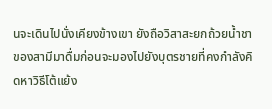นจะเดินไปนั่งเคียงข้างเขา ยังถือวิสาสะยกถ้วยน้ำชาของสามีมาดื่มก่อนจะมองไปยังบุตรชายที่คงกำลังคิดหาวิธีโต้แย้ง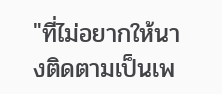"ที่ไม่อยากให้นางติดตามเป็นเพ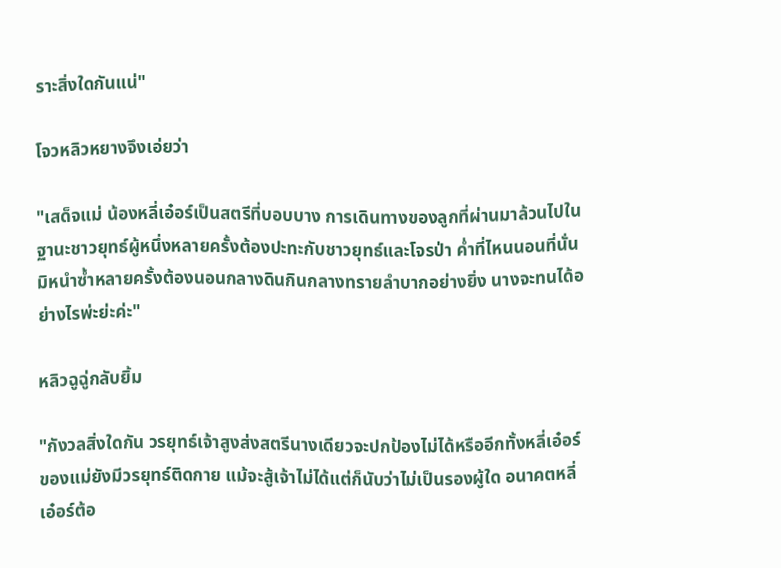ราะสิ่งใดกันแน่"

โจวหลิวหยางจึงเอ่ยว่า

"เสด็จแม่ น้องหลี่เอ๋อร์เป็นสตรีที่บอบบาง การเดินทางของลูกที่ผ่านมาล้วนไปในฐานะชาวยุทธ์ผู้หนึ่งหลายครั้งต้องปะทะกับชาวยุทธ์และโจรป่า ค่ำที่ไหนนอนที่นั่นมิหนำซ้ำหลายครั้งต้องนอนกลางดินกินกลางทรายลำบากอย่างยิ่ง นางจะทนได้อย่างไรพ่ะย่ะค่ะ"

หลิวฉูฉู่กลับยิ้ม

"กังวลสิ่งใดกัน วรยุทธ์เจ้าสูงส่งสตรีนางเดียวจะปกป้องไม่ได้หรืออีกทั้งหลี่เอ๋อร์ของแม่ยังมีวรยุทธ์ติดกาย แม้จะสู้เจ้าไม่ได้แต่ก็นับว่าไม่เป็นรองผู้ใด อนาคตหลี่เอ๋อร์ต้อ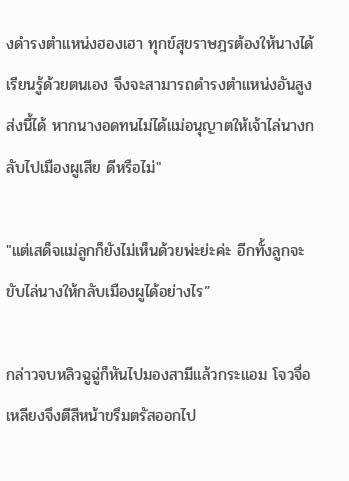งดำรงตำแหน่งฮองเฮา ทุกข์สุขราษฎรต้องให้นางได้เรียนรู้ด้วยตนเอง จึงจะสามารถดำรงตำแหน่งอันสูงส่งนี้ได้ หากนางอดทนไม่ได้แม่อนุญาตให้เจ้าไล่นางกลับไปเมืองผูเสีย ดีหรือไม่"

"แต่เสด็จแม่ลูกก็ยังไม่เห็นด้วยพ่ะย่ะค่ะ อีกทั้งลูกจะขับไล่นางให้กลับเมืองผูได้อย่างไร”

กล่าวจบหลิวฉูฉู่ก็หันไปมองสามีแล้วกระแอม โจวจื่อเหลียงจึงตีสีหน้าขรึมตรัสออกไป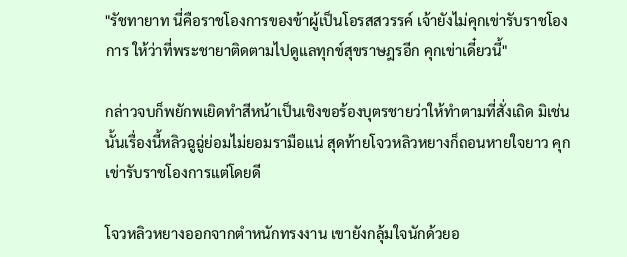"รัชทายาท นี่คือราชโองการของข้าผู้เป็นโอรสสวรรค์ เจ้ายังไม่คุกเข่ารับราชโองการ ให้ว่าที่พระชายาติดตามไปดูแลทุกข์สุขราษฎรอีก คุกเข่าเดี๋ยวนี้"

กล่าวจบก็พยักพเยิดทำสีหน้าเป็นเชิงขอร้องบุตรชายว่าให้ทำตามที่สั่งเถิด มิเช่นนั้นเรื่องนี้หลิวฉูฉู่ย่อมไม่ยอมรามือแน่ สุดท้ายโจวหลิวหยางก็ถอนหายใจยาว คุกเข่ารับราชโองการแต่โดยดี

โจวหลิวหยางออกจากตำหนักทรงงาน เขายังกลุ้มใจนักด้วยอ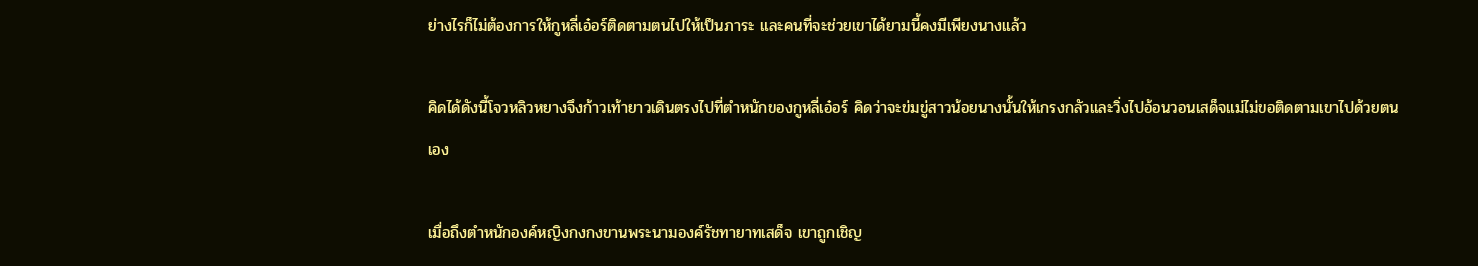ย่างไรก็ไม่ต้องการให้กูหลี่เอ๋อร์ติดตามตนไปให้เป็นภาระ และคนที่จะช่วยเขาได้ยามนี้คงมีเพียงนางแล้ว

คิดได้ดังนี้โจวหลิวหยางจึงก้าวเท้ายาวเดินตรงไปที่ตำหนักของกูหลี่เอ๋อร์ คิดว่าจะข่มขู่สาวน้อยนางนั้นให้เกรงกลัวและวิ่งไปอ้อนวอนเสด็จแม่ไม่ขอติดตามเขาไปด้วยตนเอง

เมื่อถึงตำหนักองค์หญิงกงกงขานพระนามองค์รัชทายาทเสด็จ เขาถูกเชิญ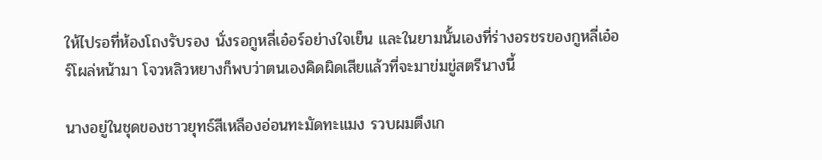ให้ไปรอที่ห้องโถงรับรอง นั่งรอกูหลี่เอ๋อร์อย่างใจเย็น และในยามนั้นเองที่ร่างอรชรของกูหลี่เอ๋อร์โผล่หน้ามา โจวหลิวหยางก็พบว่าตนเองคิดผิดเสียแล้วที่จะมาข่มขู่สตรีนางนี้

นางอยู่ในชุดของชาวยุทธ์สีเหลืองอ่อนทะมัดทะแมง รวบผมตึงเก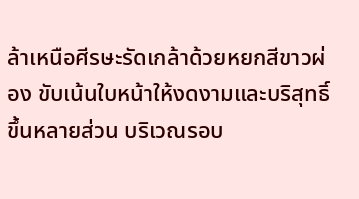ล้าเหนือศีรษะรัดเกล้าด้วยหยกสีขาวผ่อง ขับเน้นใบหน้าให้งดงามและบริสุทธิ์ขึ้นหลายส่วน บริเวณรอบ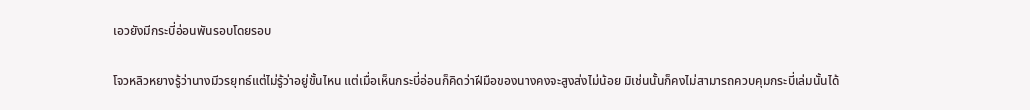เอวยังมีกระบี่อ่อนพันรอบโดยรอบ

โจวหลิวหยางรู้ว่านางมีวรยุทธ์แต่ไม่รู้ว่าอยู่ขั้นไหน แต่เมื่อเห็นกระบี่อ่อนก็คิดว่าฝีมือของนางคงจะสูงส่งไม่น้อย มิเช่นนั้นก็คงไม่สามารถควบคุมกระบี่เล่มนั้นได้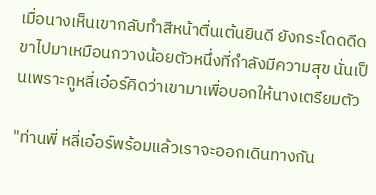เมื่อนางเห็นเขากลับทำสีหน้าตื่นเต้นยินดี ยังกระโดดดีดขาไปมาเหมือนกวางน้อยตัวหนึ่งที่กำลังมีความสุข นั่นเป็นเพราะกูหลี่เอ๋อร์คิดว่าเขามาเพื่อบอกให้นางเตรียมตัว

"ท่านพี่ หลี่เอ๋อร์พร้อมแล้วเราจะออกเดินทางกัน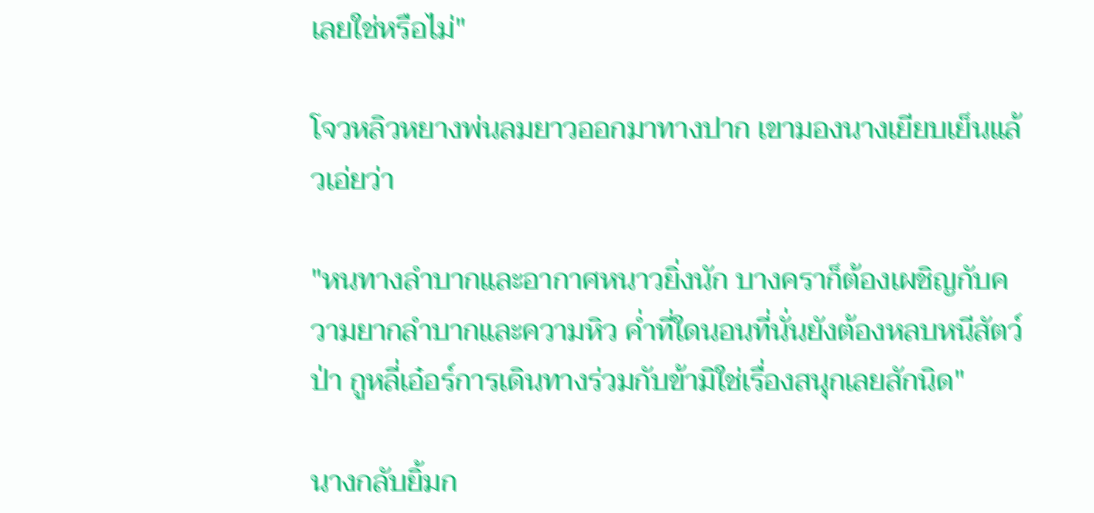เลยใช่หรือไม่"

โจวหลิวหยางพ่นลมยาวออกมาทางปาก เขามองนางเยียบเย็นแล้วเอ่ยว่า

"หนทางลำบากและอากาศหนาวยิ่งนัก บางคราก็ต้องเผชิญกับความยากลำบากและความหิว ค่ำที่ใดนอนที่นั่นยังต้องหลบหนีสัตว์ป่า กูหลี่เอ๋อร์การเดินทางร่วมกับข้ามิใช่เรื่องสนุกเลยสักนิด"

นางกลับยิ้มก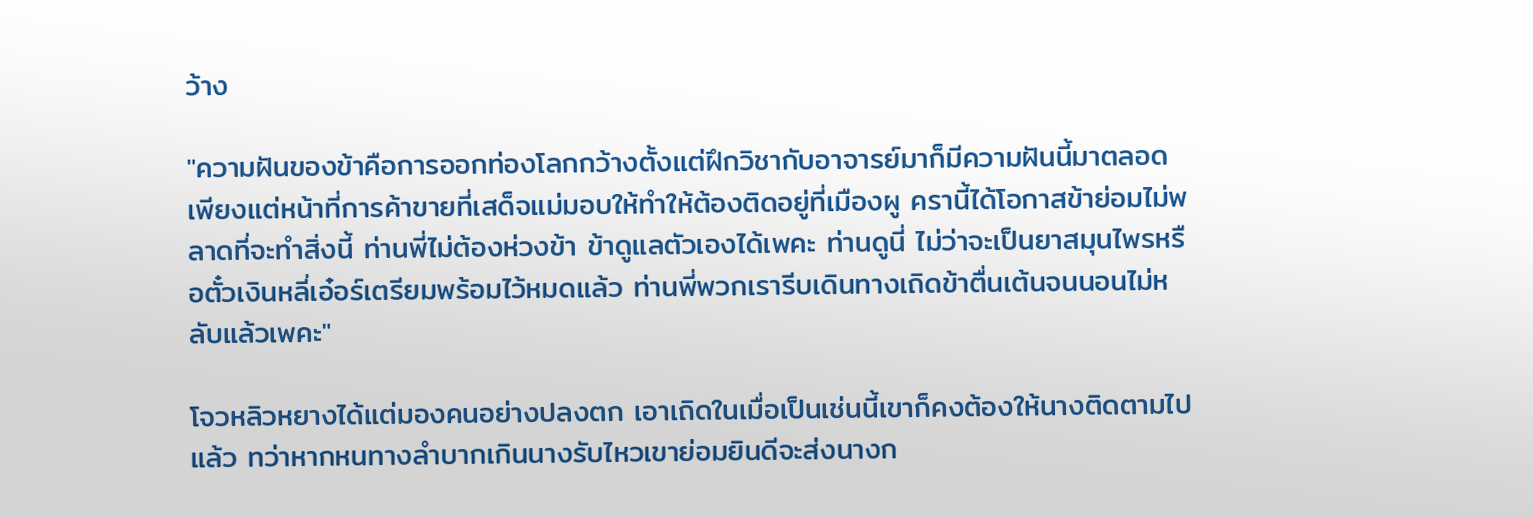ว้าง

"ความฝันของข้าคือการออกท่องโลกกว้างตั้งแต่ฝึกวิชากับอาจารย์มาก็มีความฝันนี้มาตลอด เพียงแต่หน้าที่การค้าขายที่เสด็จแม่มอบให้ทำให้ต้องติดอยู่ที่เมืองผู ครานี้ได้โอกาสข้าย่อมไม่พลาดที่จะทำสิ่งนี้ ท่านพี่ไม่ต้องห่วงข้า ข้าดูแลตัวเองได้เพคะ ท่านดูนี่ ไม่ว่าจะเป็นยาสมุนไพรหรือตั๋วเงินหลี่เอ๋อร์เตรียมพร้อมไว้หมดแล้ว ท่านพี่พวกเรารีบเดินทางเถิดข้าตื่นเต้นจนนอนไม่หลับแล้วเพคะ"

โจวหลิวหยางได้แต่มองคนอย่างปลงตก เอาเถิดในเมื่อเป็นเช่นนี้เขาก็คงต้องให้นางติดตามไปแล้ว ทว่าหากหนทางลำบากเกินนางรับไหวเขาย่อมยินดีจะส่งนางก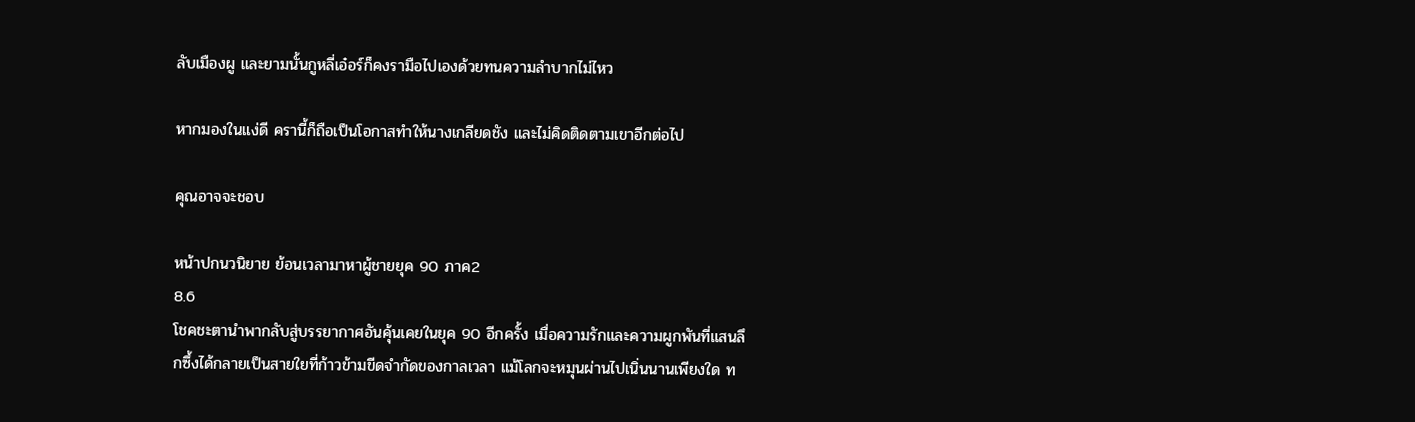ลับเมืองผู และยามนั้นกูหลี่เอ๋อร์ก็คงรามือไปเองด้วยทนความลำบากไม่ไหว

หากมองในแง่ดี ครานี้ก็ถือเป็นโอกาสทำให้นางเกลียดชัง และไม่คิดติดตามเขาอีกต่อไป

คุณอาจจะชอบ

หน้าปกนวนิยาย ย้อนเวลามาหาผู้ชายยุค 90 ภาค2
8.6
โชคชะตานำพากลับสู่บรรยากาศอันคุ้นเคยในยุค 90 อีกครั้ง เมื่อความรักและความผูกพันที่แสนลึกซึ้งได้กลายเป็นสายใยที่ก้าวข้ามขีดจำกัดของกาลเวลา แม้โลกจะหมุนผ่านไปเนิ่นนานเพียงใด ท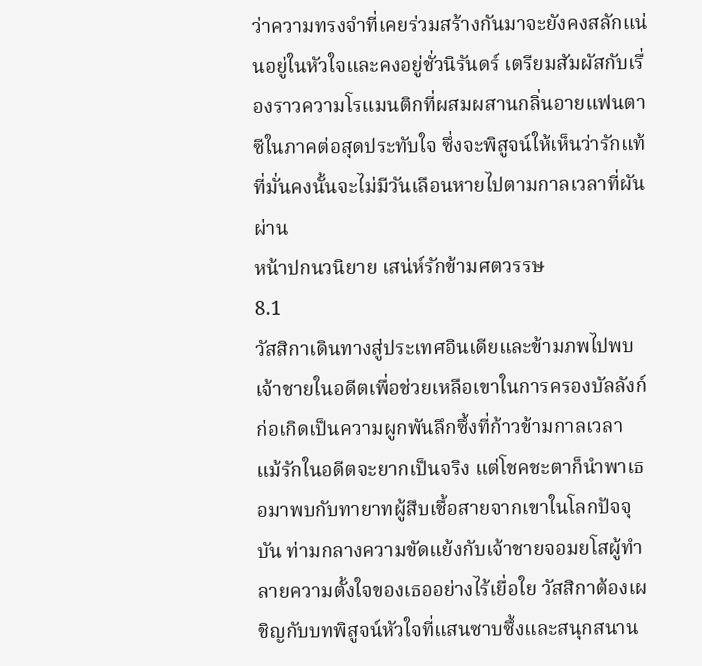ว่าความทรงจำที่เคยร่วมสร้างกันมาจะยังคงสลักแน่นอยู่ในหัวใจและคงอยู่ชั่วนิรันดร์ เตรียมสัมผัสกับเรื่องราวความโรแมนติกที่ผสมผสานกลิ่นอายแฟนตาซีในภาคต่อสุดประทับใจ ซึ่งจะพิสูจน์ให้เห็นว่ารักแท้ที่มั่นคงนั้นจะไม่มีวันเลือนหายไปตามกาลเวลาที่ผันผ่าน
หน้าปกนวนิยาย เสน่ห์รักข้ามศตวรรษ
8.1
วัสสิกาเดินทางสู่ประเทศอินเดียและข้ามภพไปพบเจ้าชายในอดีตเพื่อช่วยเหลือเขาในการครองบัลลังก์ ก่อเกิดเป็นความผูกพันลึกซึ้งที่ก้าวข้ามกาลเวลา แม้รักในอดีตจะยากเป็นจริง แต่โชคชะตาก็นำพาเธอมาพบกับทายาทผู้สืบเชื้อสายจากเขาในโลกปัจจุบัน ท่ามกลางความขัดแย้งกับเจ้าชายจอมยโสผู้ทำลายความตั้งใจของเธออย่างไร้เยื่อใย วัสสิกาต้องเผชิญกับบทพิสูจน์หัวใจที่แสนซาบซึ้งและสนุกสนาน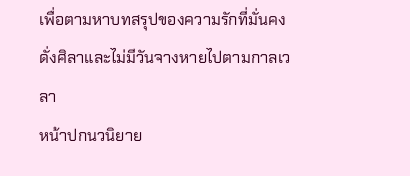เพื่อตามหาบทสรุปของความรักที่มั่นคงดั่งศิลาและไม่มีวันจางหายไปตามกาลเวลา
หน้าปกนวนิยาย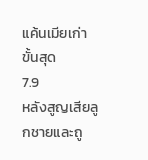แค้นเมียเก่า ขั้นสุด
7.9
หลังสูญเสียลูกชายและถู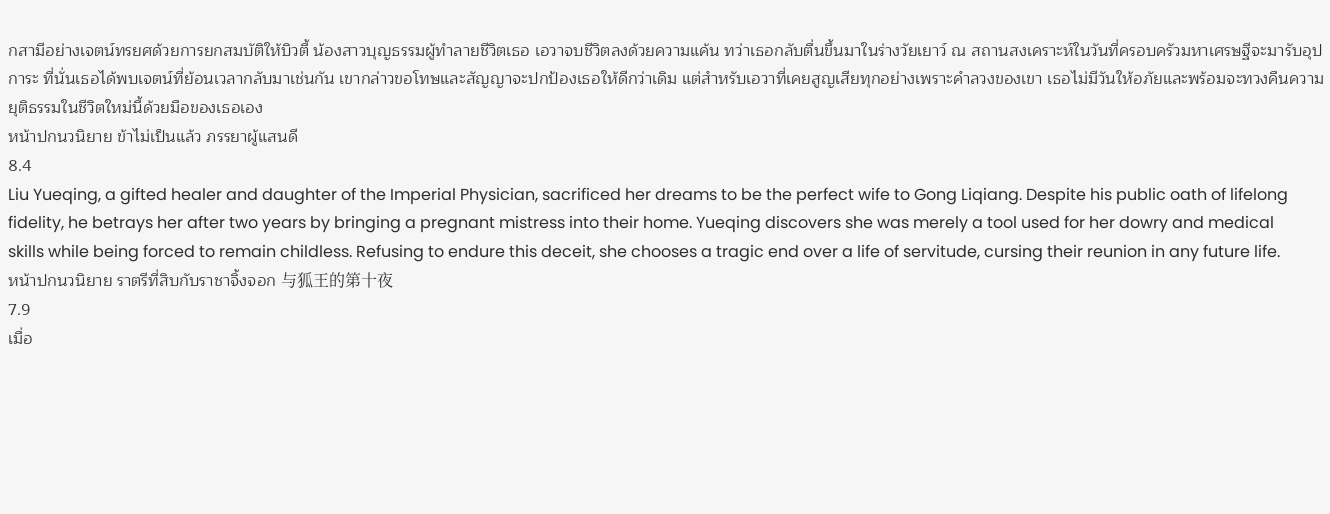กสามีอย่างเจตน์ทรยศด้วยการยกสมบัติให้บิวตี้ น้องสาวบุญธรรมผู้ทำลายชีวิตเธอ เอวาจบชีวิตลงด้วยความแค้น ทว่าเธอกลับตื่นขึ้นมาในร่างวัยเยาว์ ณ สถานสงเคราะห์ในวันที่ครอบครัวมหาเศรษฐีจะมารับอุปการะ ที่นั่นเธอได้พบเจตน์ที่ย้อนเวลากลับมาเช่นกัน เขากล่าวขอโทษและสัญญาจะปกป้องเธอให้ดีกว่าเดิม แต่สำหรับเอวาที่เคยสูญเสียทุกอย่างเพราะคำลวงของเขา เธอไม่มีวันให้อภัยและพร้อมจะทวงคืนความยุติธรรมในชีวิตใหม่นี้ด้วยมือของเธอเอง
หน้าปกนวนิยาย ข้าไม่เป็นแล้ว ภรรยาผู้แสนดี
8.4
Liu Yueqing, a gifted healer and daughter of the Imperial Physician, sacrificed her dreams to be the perfect wife to Gong Liqiang. Despite his public oath of lifelong fidelity, he betrays her after two years by bringing a pregnant mistress into their home. Yueqing discovers she was merely a tool used for her dowry and medical skills while being forced to remain childless. Refusing to endure this deceit, she chooses a tragic end over a life of servitude, cursing their reunion in any future life.
หน้าปกนวนิยาย ราตรีที่สิบกับราชาจิ้งจอก 与狐王的第十夜
7.9
เมื่อ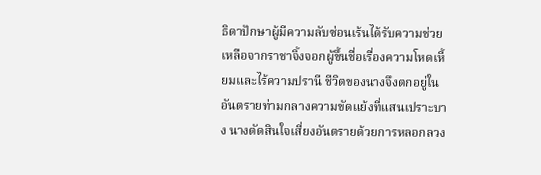ธิดาปักษาผู้มีความลับซ่อนเร้นได้รับความช่วยเหลือจากราชาจิ้งจอกผู้ขึ้นชื่อเรื่องความโหดเหี้ยมและไร้ความปรานี ชีวิตของนางจึงตกอยู่ในอันตรายท่ามกลางความขัดแย้งที่แสนเปราะบาง นางตัดสินใจเสี่ยงอันตรายด้วยการหลอกลวง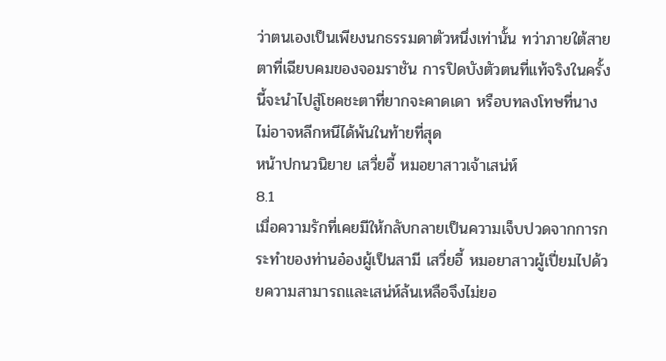ว่าตนเองเป็นเพียงนกธรรมดาตัวหนึ่งเท่านั้น ทว่าภายใต้สายตาที่เฉียบคมของจอมราชัน การปิดบังตัวตนที่แท้จริงในครั้งนี้จะนำไปสู่โชคชะตาที่ยากจะคาดเดา หรือบทลงโทษที่นางไม่อาจหลีกหนีได้พ้นในท้ายที่สุด
หน้าปกนวนิยาย เสวี่ยอี้ หมอยาสาวเจ้าเสน่ห์
8.1
เมื่อความรักที่เคยมีให้กลับกลายเป็นความเจ็บปวดจากการกระทำของท่านอ๋องผู้เป็นสามี เสวี่ยอี้ หมอยาสาวผู้เปี่ยมไปด้วยความสามารถและเสน่ห์ล้นเหลือจึงไม่ยอ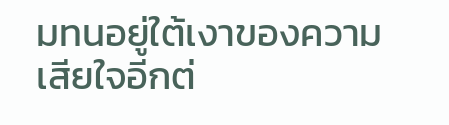มทนอยู่ใต้เงาของความเสียใจอีกต่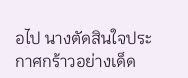อไป นางตัดสินใจประกาศกร้าวอย่างเด็ด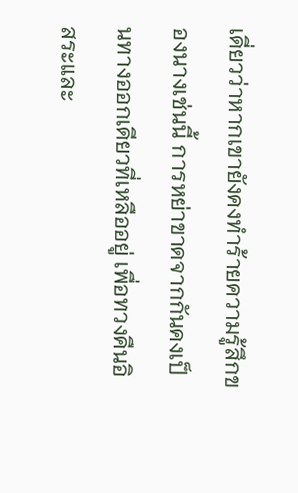เดี่ยวว่าหากเขายังคงทำร้ายความรู้สึกของนางเช่นนี้ การหย่าขาดจากกันคงเป็นทางออกเดียวที่เหลืออยู่ เพื่อทวงคืนอิสระและ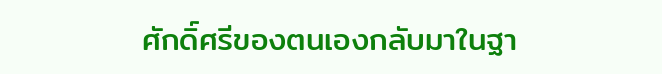ศักดิ์ศรีของตนเองกลับมาในฐา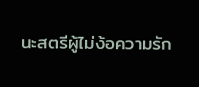นะสตรีผู้ไม่ง้อความรัก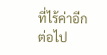ที่ไร้ค่าอีกต่อไป